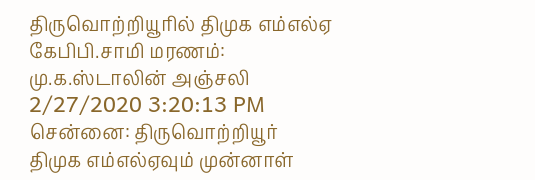திருவொற்றியூரில் திமுக எம்எல்ஏ கேபிபி.சாமி மரணம்: மு.க.ஸ்டாலின் அஞ்சலி
2/27/2020 3:20:13 PM
சென்னை: திருவொற்றியூர் திமுக எம்எல்ஏவும் முன்னாள்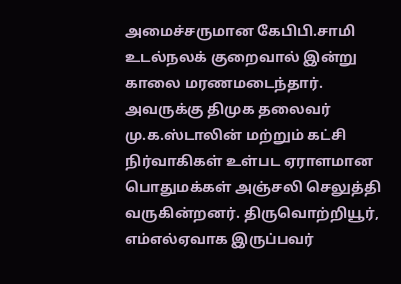அமைச்சருமான கேபிபி.சாமி உடல்நலக் குறைவால் இன்று காலை மரணமடைந்தார். அவருக்கு திமுக தலைவர் மு.க.ஸ்டாலின் மற்றும் கட்சி நிர்வாகிகள் உள்பட ஏராளமான பொதுமக்கள் அஞ்சலி செலுத்தி வருகின்றனர். திருவொற்றியூர், எம்எல்ஏவாக இருப்பவர்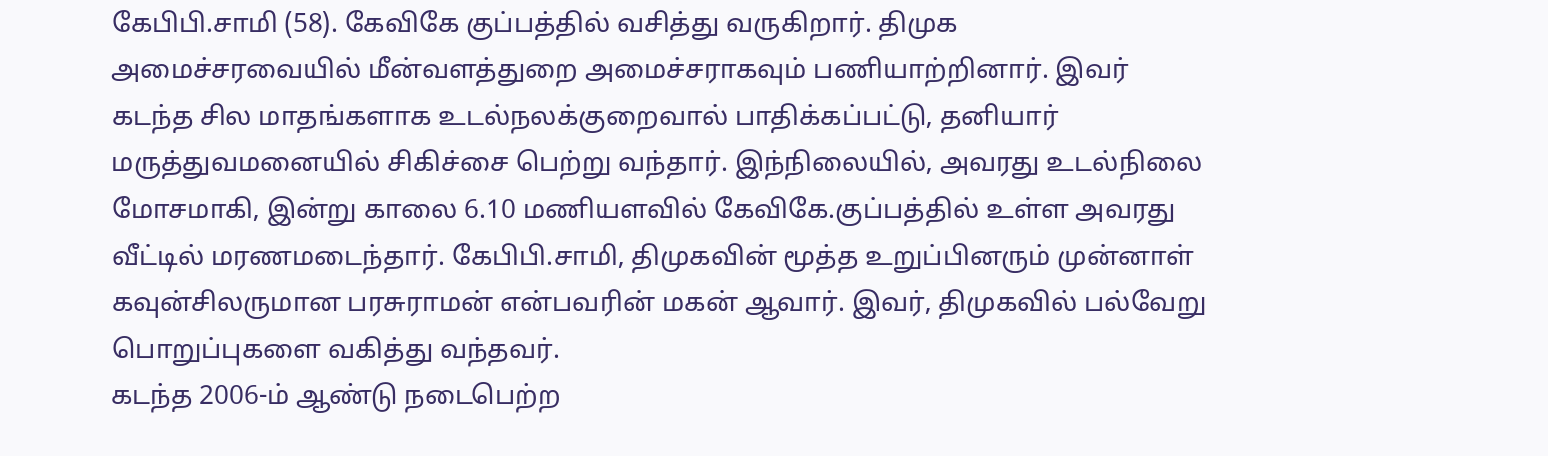கேபிபி.சாமி (58). கேவிகே குப்பத்தில் வசித்து வருகிறார். திமுக அமைச்சரவையில் மீன்வளத்துறை அமைச்சராகவும் பணியாற்றினார். இவர் கடந்த சில மாதங்களாக உடல்நலக்குறைவால் பாதிக்கப்பட்டு, தனியார் மருத்துவமனையில் சிகிச்சை பெற்று வந்தார். இந்நிலையில், அவரது உடல்நிலை மோசமாகி, இன்று காலை 6.10 மணியளவில் கேவிகே.குப்பத்தில் உள்ள அவரது வீட்டில் மரணமடைந்தார். கேபிபி.சாமி, திமுகவின் மூத்த உறுப்பினரும் முன்னாள் கவுன்சிலருமான பரசுராமன் என்பவரின் மகன் ஆவார். இவர், திமுகவில் பல்வேறு பொறுப்புகளை வகித்து வந்தவர்.
கடந்த 2006-ம் ஆண்டு நடைபெற்ற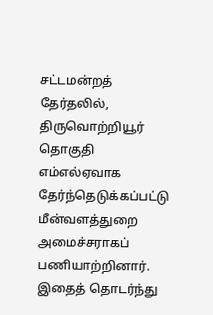சட்டமன்றத் தேர்தலில், திருவொற்றியூர் தொகுதி எம்எல்ஏவாக தேர்ந்தெடுக்கப்பட்டு மீன்வளத்துறை அமைச்சராகப் பணியாற்றினார். இதைத் தொடர்ந்து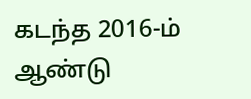கடந்த 2016-ம் ஆண்டு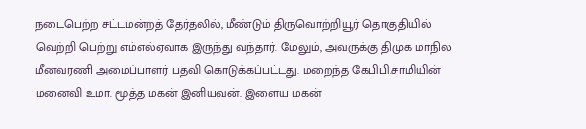நடைபெற்ற சட்டமன்றத் தேர்தலில், மீண்டும் திருவொற்றியூர் தொகுதியில் வெற்றி பெற்று எம்எல்ஏவாக இருந்து வந்தார். மேலும், அவருக்கு திமுக மாநில மீனவரணி அமைப்பாளர் பதவி கொடுக்கப்பட்டது. மறைந்த கேபிபி.சாமியின் மனைவி உமா. மூத்த மகன் இனியவன். இளைய மகன்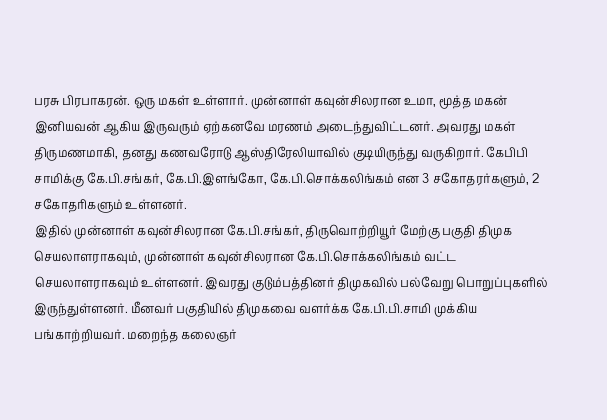பரசு பிரபாகரன். ஒரு மகள் உள்ளார். முன்னாள் கவுன்சிலரான உமா, மூத்த மகன் இனியவன் ஆகிய இருவரும் ஏற்கனவே மரணம் அடைந்துவிட்டனர். அவரது மகள் திருமணமாகி, தனது கணவரோடு ஆஸ்திரேலியாவில் குடியிருந்து வருகிறார். கேபிபி சாமிக்கு கே.பி.சங்கர், கே.பி.இளங்கோ, கே.பி.சொக்கலிங்கம் என 3 சகோதரர்களும், 2 சகோதரிகளும் உள்ளனர்.
இதில் முன்னாள் கவுன்சிலரான கே.பி.சங்கர், திருவொற்றியூர் மேற்கு பகுதி திமுக செயலாளராகவும், முன்னாள் கவுன்சிலரான கே.பி.சொக்கலிங்கம் வட்ட செயலாளராகவும் உள்ளனர். இவரது குடும்பத்தினர் திமுகவில் பல்வேறு பொறுப்புகளில் இருந்துள்ளனர். மீனவர் பகுதியில் திமுகவை வளர்க்க கே.பி.பி.சாமி முக்கிய பங்காற்றியவர். மறைந்த கலைஞர்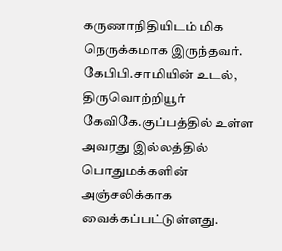கருணாநிதியிடம் மிக நெருக்கமாக இருந்தவர். கேபிபி.சாமியின் உடல், திருவொற்றியூர் கேவிகே.குப்பத்தில் உள்ள அவரது இல்லத்தில் பொதுமக்களின் அஞ்சலிக்காக வைக்கப்பட்டுள்ளது.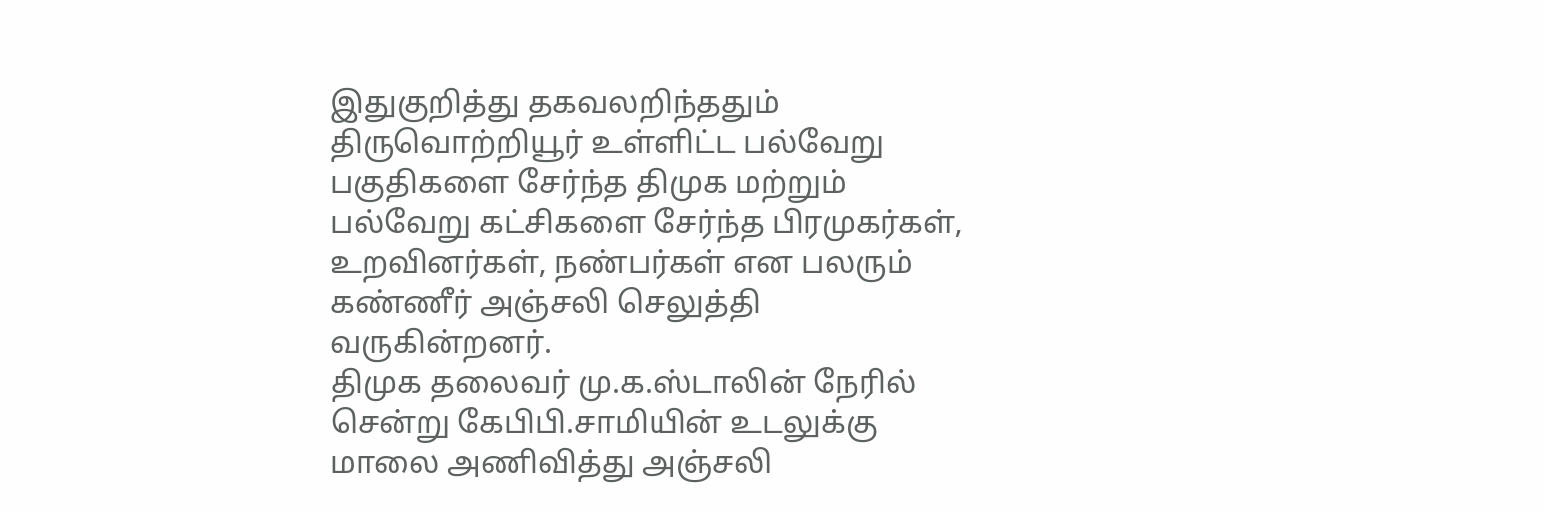இதுகுறித்து தகவலறிந்ததும் திருவொற்றியூர் உள்ளிட்ட பல்வேறு பகுதிகளை சேர்ந்த திமுக மற்றும் பல்வேறு கட்சிகளை சேர்ந்த பிரமுகர்கள், உறவினர்கள், நண்பர்கள் என பலரும் கண்ணீர் அஞ்சலி செலுத்தி வருகின்றனர்.
திமுக தலைவர் மு.க.ஸ்டாலின் நேரில் சென்று கேபிபி.சாமியின் உடலுக்கு மாலை அணிவித்து அஞ்சலி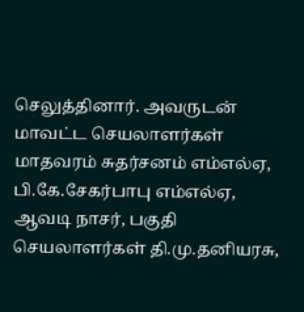செலுத்தினார். அவருடன் மாவட்ட செயலாளர்கள் மாதவரம் சுதர்சனம் எம்எல்ஏ, பி.கே.சேகர்பாபு எம்எல்ஏ, ஆவடி நாசர், பகுதி செயலாளர்கள் தி.மு.தனியரசு,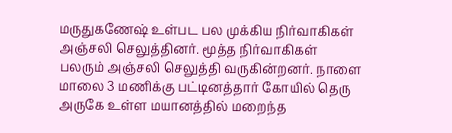மருதுகணேஷ் உள்பட பல முக்கிய நிர்வாகிகள் அஞ்சலி செலுத்தினர். மூத்த நிர்வாகிகள் பலரும் அஞ்சலி செலுத்தி வருகின்றனர். நாளை மாலை 3 மணிக்கு பட்டினத்தார் கோயில் தெரு அருகே உள்ள மயானத்தில் மறைந்த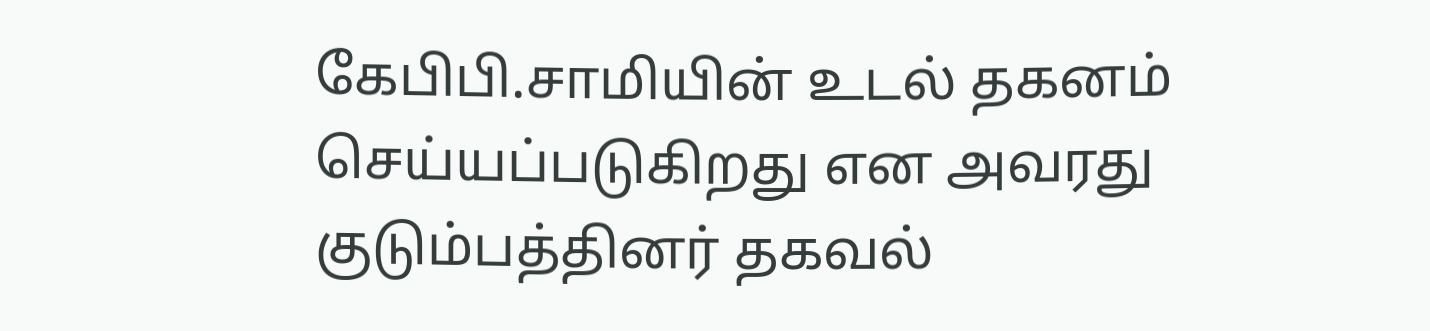கேபிபி.சாமியின் உடல் தகனம் செய்யப்படுகிறது என அவரது குடும்பத்தினர் தகவல்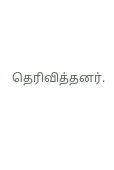தெரிவித்தனர்.